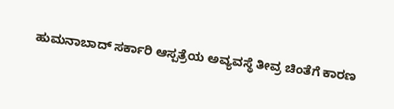ಹುಮನಾಬಾದ್ ಸರ್ಕಾರಿ ಆಸ್ಪತ್ರೆಯ ಅವ್ಯವಸ್ಥೆ ತೀವ್ರ ಚಿಂತೆಗೆ ಕಾರಣ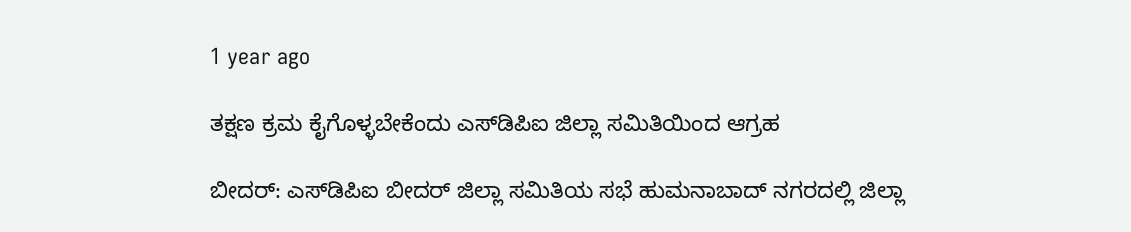1 year ago

ತಕ್ಷಣ ಕ್ರಮ ಕೈಗೊಳ್ಳಬೇಕೆಂದು ಎಸ್‌ಡಿಪಿಐ ಜಿಲ್ಲಾ ಸಮಿತಿಯಿಂದ ಆಗ್ರಹ

ಬೀದರ್: ಎಸ್‌ಡಿಪಿಐ ಬೀದರ್ ಜಿಲ್ಲಾ ಸಮಿತಿಯ ಸಭೆ ಹುಮನಾಬಾದ್ ನಗರದಲ್ಲಿ ಜಿಲ್ಲಾ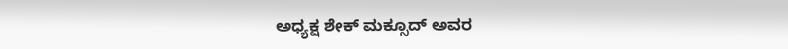ಅಧ್ಯಕ್ಷ ಶೇಕ್ ಮಕ್ಸೂದ್ ಅವರ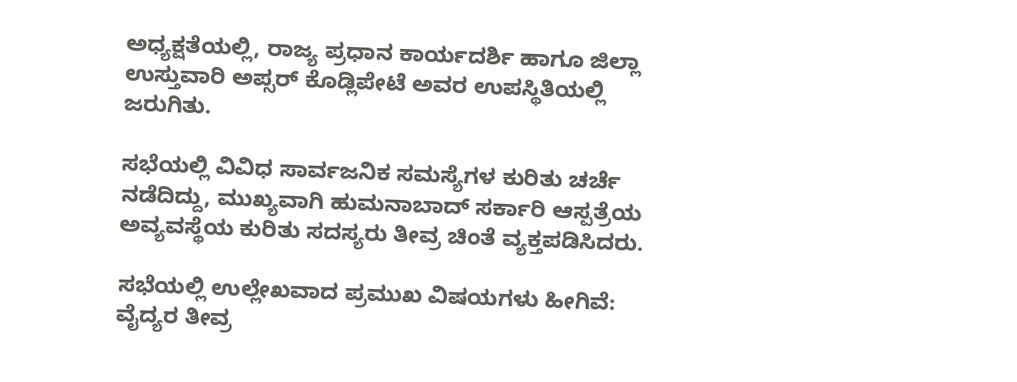ಅಧ್ಯಕ್ಷತೆಯಲ್ಲಿ, ರಾಜ್ಯ ಪ್ರಧಾನ ಕಾರ್ಯದರ್ಶಿ ಹಾಗೂ ಜಿಲ್ಲಾ ಉಸ್ತುವಾರಿ ಅಪ್ಸರ್ ಕೊಡ್ಲಿಪೇಟೆ ಅವರ ಉಪಸ್ಥಿತಿಯಲ್ಲಿ ಜರುಗಿತು.

ಸಭೆಯಲ್ಲಿ ವಿವಿಧ ಸಾರ್ವಜನಿಕ ಸಮಸ್ಯೆಗಳ ಕುರಿತು ಚರ್ಚೆ ನಡೆದಿದ್ದು, ಮುಖ್ಯವಾಗಿ ಹುಮನಾಬಾದ್ ಸರ್ಕಾರಿ ಆಸ್ಪತ್ರೆಯ ಅವ್ಯವಸ್ಥೆಯ ಕುರಿತು ಸದಸ್ಯರು ತೀವ್ರ ಚಿಂತೆ ವ್ಯಕ್ತಪಡಿಸಿದರು.

ಸಭೆಯಲ್ಲಿ ಉಲ್ಲೇಖವಾದ ಪ್ರಮುಖ ವಿಷಯಗಳು ಹೀಗಿವೆ:
ವೈದ್ಯರ ತೀವ್ರ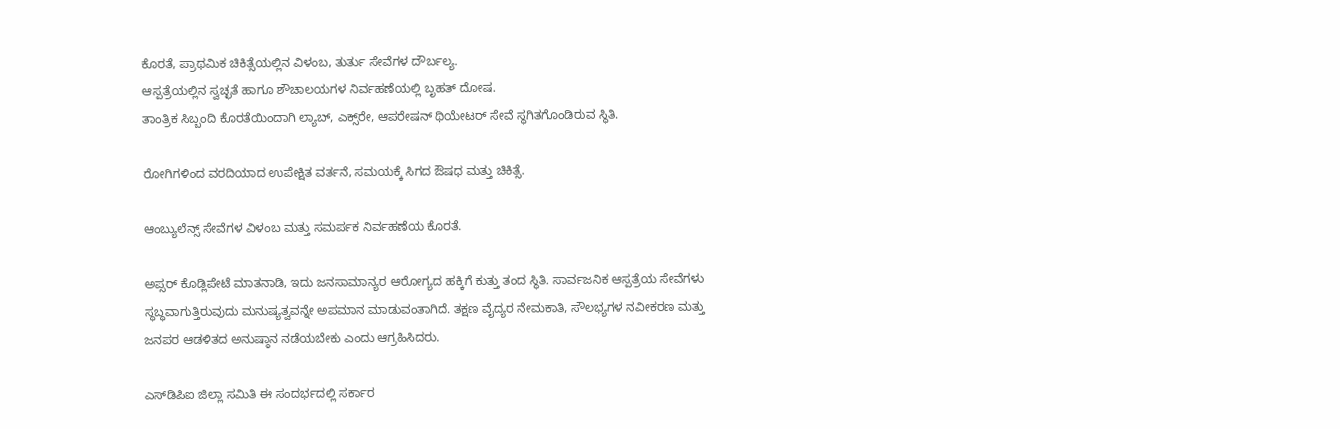ಕೊರತೆ, ಪ್ರಾಥಮಿಕ ಚಿಕಿತ್ಸೆಯಲ್ಲಿನ ವಿಳಂಬ, ತುರ್ತು ಸೇವೆಗಳ ದೌರ್ಬಲ್ಯ.
ಆಸ್ಪತ್ರೆಯಲ್ಲಿನ ಸ್ವಚ್ಛತೆ ಹಾಗೂ ಶೌಚಾಲಯಗಳ ನಿರ್ವಹಣೆಯಲ್ಲಿ ಬೃಹತ್ ದೋಷ.
ತಾಂತ್ರಿಕ ಸಿಬ್ಬಂದಿ ಕೊರತೆಯಿಂದಾಗಿ ಲ್ಯಾಬ್, ಎಕ್ಸ್‌ರೇ, ಆಪರೇಷನ್ ಥಿಯೇಟರ್ ಸೇವೆ ಸ್ಥಗಿತಗೊಂಡಿರುವ ಸ್ಥಿತಿ.

ರೋಗಿಗಳಿಂದ ವರದಿಯಾದ ಉಪೇಕ್ಷಿತ ವರ್ತನೆ, ಸಮಯಕ್ಕೆ ಸಿಗದ ಔಷಧ ಮತ್ತು ಚಿಕಿತ್ಸೆ.

ಆಂಬ್ಯುಲೆನ್ಸ್ ಸೇವೆಗಳ ವಿಳಂಬ ಮತ್ತು ಸಮರ್ಪಕ ನಿರ್ವಹಣೆಯ ಕೊರತೆ.

ಅಪ್ಸರ್ ಕೊಡ್ಲಿಪೇಟೆ ಮಾತನಾಡಿ, ಇದು ಜನಸಾಮಾನ್ಯರ ಆರೋಗ್ಯದ ಹಕ್ಕಿಗೆ ಕುತ್ತು ತಂದ ಸ್ಥಿತಿ. ಸಾರ್ವಜನಿಕ ಆಸ್ಪತ್ರೆಯ ಸೇವೆಗಳು ಸ್ಥಬ್ಧವಾಗುತ್ತಿರುವುದು ಮನುಷ್ಯತ್ವವನ್ನೇ ಅಪಮಾನ ಮಾಡುವಂತಾಗಿದೆ. ತಕ್ಷಣ ವೈದ್ಯರ ನೇಮಕಾತಿ, ಸೌಲಭ್ಯಗಳ ನವೀಕರಣ ಮತ್ತು ಜನಪರ ಆಡಳಿತದ ಅನುಷ್ಠಾನ ನಡೆಯಬೇಕು ಎಂದು ಆಗ್ರಹಿಸಿದರು.

ಎಸ್‌ಡಿಪಿಐ ಜಿಲ್ಲಾ ಸಮಿತಿ ಈ ಸಂದರ್ಭದಲ್ಲಿ ಸರ್ಕಾರ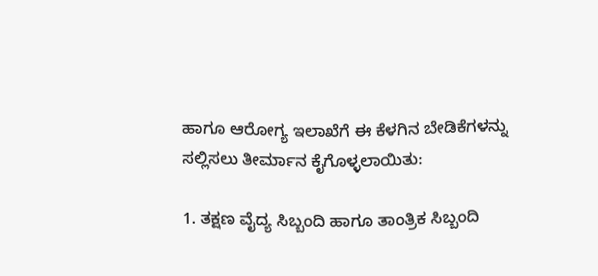ಹಾಗೂ ಆರೋಗ್ಯ ಇಲಾಖೆಗೆ ಈ ಕೆಳಗಿನ ಬೇಡಿಕೆಗಳನ್ನು ಸಲ್ಲಿಸಲು ತೀರ್ಮಾನ ಕೈಗೊಳ್ಳಲಾಯಿತು:

1. ತಕ್ಷಣ ವೈದ್ಯ ಸಿಬ್ಬಂದಿ ಹಾಗೂ ತಾಂತ್ರಿಕ ಸಿಬ್ಬಂದಿ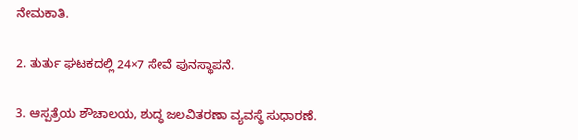ನೇಮಕಾತಿ.

2. ತುರ್ತು ಘಟಕದಲ್ಲಿ 24×7 ಸೇವೆ ಪುನಸ್ಥಾಪನೆ.

3. ಆಸ್ಪತ್ರೆಯ ಶೌಚಾಲಯ, ಶುದ್ಧ ಜಲವಿತರಣಾ ವ್ಯವಸ್ಥೆ ಸುಧಾರಣೆ.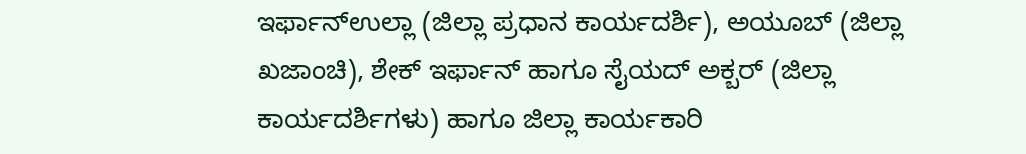ಇರ್ಫಾನ್ಉಲ್ಲಾ (ಜಿಲ್ಲಾ ಪ್ರಧಾನ ಕಾರ್ಯದರ್ಶಿ), ಅಯೂಬ್ (ಜಿಲ್ಲಾ ಖಜಾಂಚಿ), ಶೇಕ್ ಇರ್ಫಾನ್ ಹಾಗೂ ಸೈಯದ್ ಅಕ್ಬರ್ (ಜಿಲ್ಲಾ ಕಾರ್ಯದರ್ಶಿಗಳು) ಹಾಗೂ ಜಿಲ್ಲಾ ಕಾರ್ಯಕಾರಿ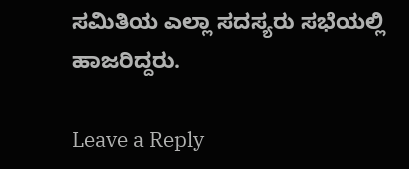ಸಮಿತಿಯ ಎಲ್ಲಾ ಸದಸ್ಯರು ಸಭೆಯಲ್ಲಿ ಹಾಜರಿದ್ದರು.

Leave a Reply